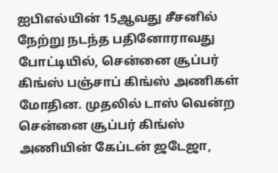ஐபிஎல்யின் 15ஆவது சீசனில் நேற்று நடந்த பதினோராவது போட்டியில், சென்னை சூப்பர் கிங்ஸ் பஞ்சாப் கிங்ஸ் அணிகள் மோதின. முதலில் டாஸ் வென்ற சென்னை சூப்பர் கிங்ஸ் அணியின் கேப்டன் ஜடேஜா,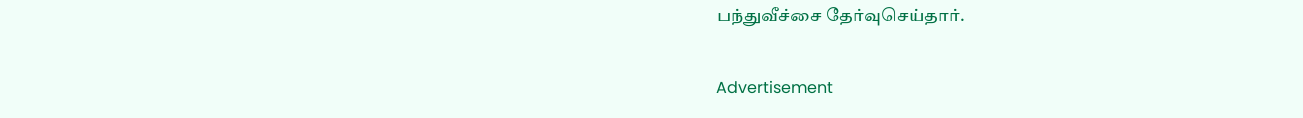பந்துவீச்சை தேர்வுசெய்தார்.

Advertisement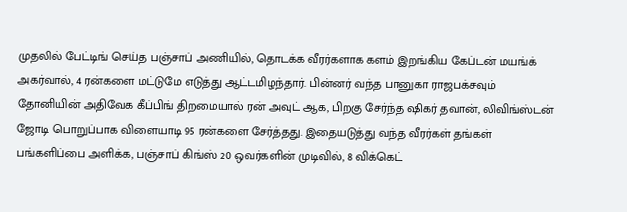முதலில் பேட்டிங் செய்த பஞ்சாப் அணியில், தொடக்க வீரர்களாக களம் இறங்கிய கேப்டன் மயங்க் அகர்வால், 4 ரன்களை மட்டுமே எடுத்து ஆட்டமிழந்தார். பின்னர் வந்த பானுகா ராஜபக்சவும் தோனியின் அதிவேக கீப்பிங் திறமையால் ரன் அவுட் ஆக, பிறகு சேர்ந்த ஷிகர் தவான், லிவிங்ஸ்டன் ஜோடி பொறுப்பாக விளையாடி 95 ரன்களை சேர்த்தது. இதையடுத்து வந்த வீரர்கள் தங்கள் பங்களிப்பை அளிக்க, பஞ்சாப் கிங்ஸ் 20 ஒவர்களின் முடிவில், 8 விக்கெட்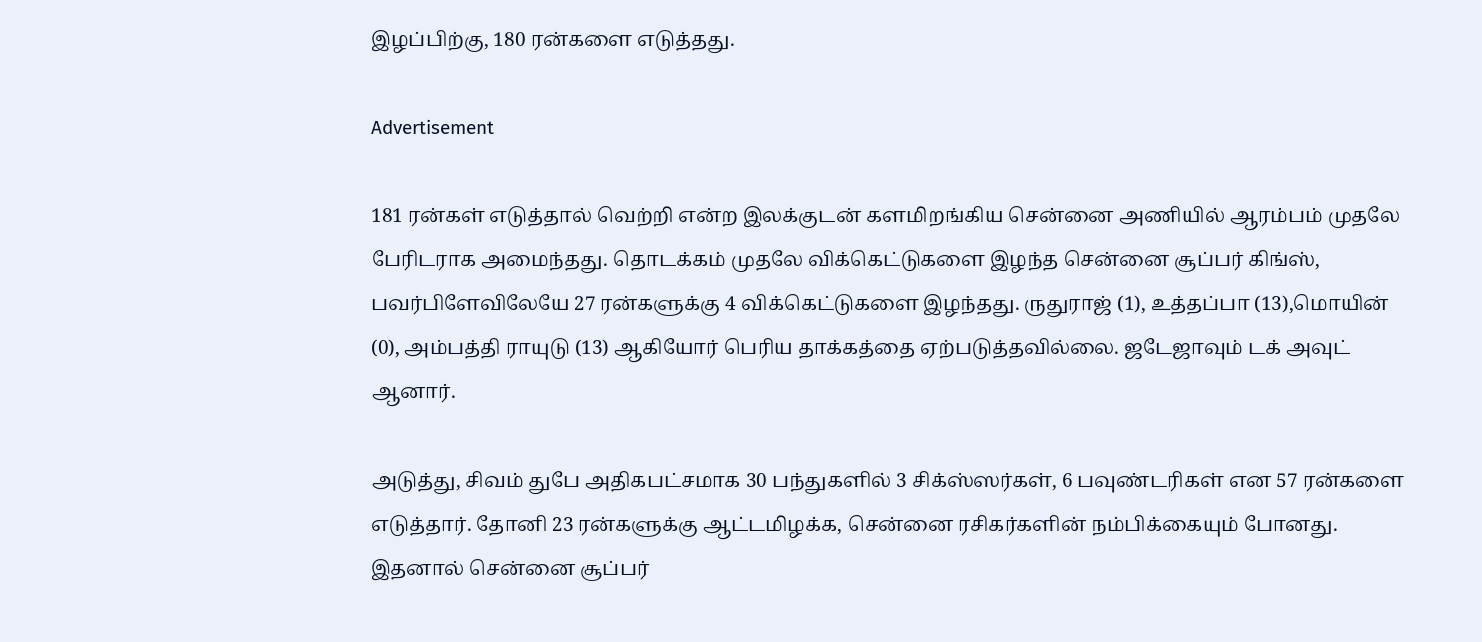இழப்பிற்கு, 180 ரன்களை எடுத்தது.

Advertisement

181 ரன்கள் எடுத்தால் வெற்றி என்ற இலக்குடன் களமிறங்கிய சென்னை அணியில் ஆரம்பம் முதலே பேரிடராக அமைந்தது. தொடக்கம் முதலே விக்கெட்டுகளை இழந்த சென்னை சூப்பர் கிங்ஸ், பவர்பிளேவிலேயே 27 ரன்களுக்கு 4 விக்கெட்டுகளை இழந்தது. ருதுராஜ் (1), உத்தப்பா (13),மொயின் (0), அம்பத்தி ராயுடு (13) ஆகியோர் பெரிய தாக்கத்தை ஏற்படுத்தவில்லை. ஜடேஜாவும் டக் அவுட் ஆனார்.

அடுத்து, சிவம் துபே அதிகபட்சமாக 30 பந்துகளில் 3 சிக்ஸ்ஸர்கள், 6 பவுண்டரிகள் என 57 ரன்களை எடுத்தார். தோனி 23 ரன்களுக்கு ஆட்டமிழக்க, சென்னை ரசிகர்களின் நம்பிக்கையும் போனது. இதனால் சென்னை சூப்பர்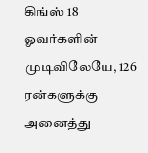கிங்ஸ் 18 ஓவர்களின் முடிவிலேயே, 126 ரன்களுக்கு அனைத்து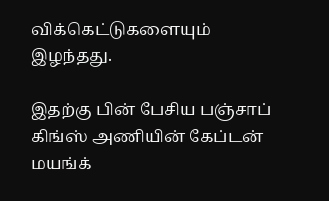விக்கெட்டுகளையும் இழந்தது.

இதற்கு பின் பேசிய பஞ்சாப் கிங்ஸ் அணியின் கேப்டன் மயங்க்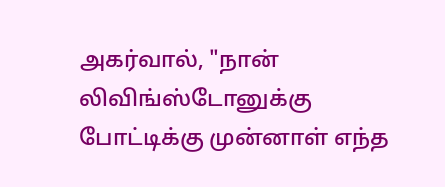அகர்வால், "நான் லிவிங்ஸ்டோனுக்கு போட்டிக்கு முன்னாள் எந்த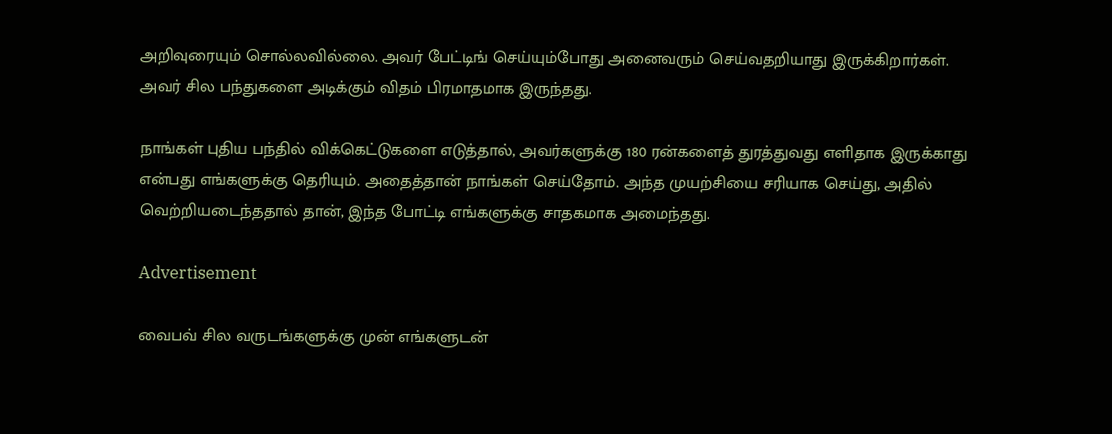அறிவுரையும் சொல்லவில்லை. அவர் பேட்டிங் செய்யும்போது அனைவரும் செய்வதறியாது இருக்கிறார்கள். அவர் சில பந்துகளை அடிக்கும் விதம் பிரமாதமாக இருந்தது.

நாங்கள் புதிய பந்தில் விக்கெட்டுகளை எடுத்தால், அவர்களுக்கு 180 ரன்களைத் துரத்துவது எளிதாக இருக்காது என்பது எங்களுக்கு தெரியும். அதைத்தான் நாங்கள் செய்தோம். அந்த முயற்சியை சரியாக செய்து, அதில் வெற்றியடைந்ததால் தான், இந்த போட்டி எங்களுக்கு சாதகமாக அமைந்தது.

Advertisement

வைபவ் சில வருடங்களுக்கு முன் எங்களுடன்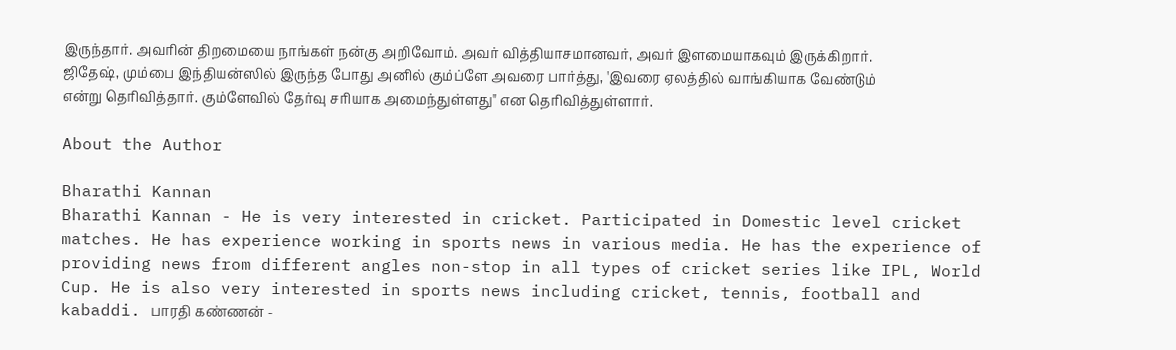இருந்தார். அவரின் திறமையை நாங்கள் நன்கு அறிவோம். அவர் வித்தியாசமானவர், அவர் இளமையாகவும் இருக்கிறார். ஜிதேஷ், மும்பை இந்தியன்ஸில் இருந்த போது அனில் கும்ப்ளே அவரை பார்த்து, 'இவரை ஏலத்தில் வாங்கியாக வேண்டும் என்று தெரிவித்தார். கும்ளேவில் தேர்வு சரியாக அமைந்துள்ளது" என தெரிவித்துள்ளார்.

About the Author

Bharathi Kannan
Bharathi Kannan - He is very interested in cricket. Participated in Domestic level cricket matches. He has experience working in sports news in various media. He has the experience of providing news from different angles non-stop in all types of cricket series like IPL, World Cup. He is also very interested in sports news including cricket, tennis, football and kabaddi. பாரதி கண்ணன் -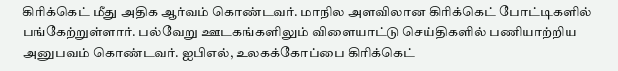கிரிக்கெட் மீது அதிக ஆர்வம் கொண்டவர். மாநில அளவிலான கிரிக்கெட் போட்டிகளில் பங்கேற்றுள்ளார். பல்வேறு ஊடகங்களிலும் விளையாட்டு செய்திகளில் பணியாற்றிய அனுபவம் கொண்டவர். ஐபிஎல், உலகக்கோப்பை கிரிக்கெட்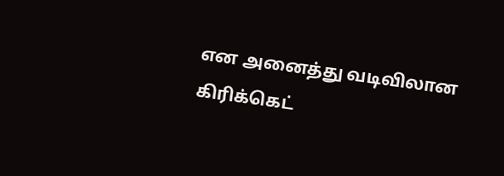என அனைத்து வடிவிலான கிரிக்கெட்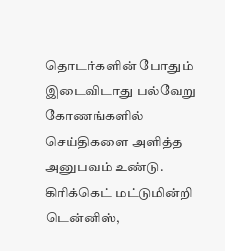தொடர்களின் போதும் இடைவிடாது பல்வேறு கோணங்களில் செய்திகளை அளித்த அனுபவம் உண்டு. கிரிக்கெட் மட்டுமின்றி டென்னிஸ்,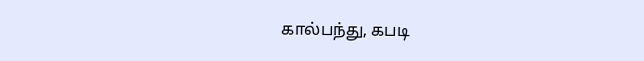கால்பந்து, கபடி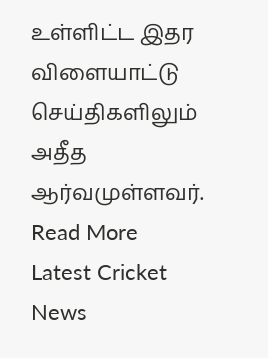உள்ளிட்ட இதர விளையாட்டு செய்திகளிலும் அதீத ஆர்வமுள்ளவர். Read More
Latest Cricket News